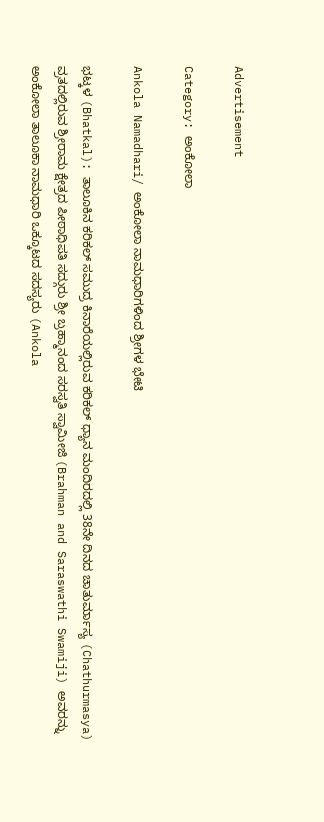Advertisement

Category: ಅಂಕೋಲಾ

Ankola Namadhari/ ಅಂಕೋಲಾ ನಾಮಧಾರಿಗಳಿಂದ ಶ್ರೀಗಳ ಭೇಟಿ

ಭಟ್ಕಳ (Bhatkal): ತಾಲೂಕಿನ ಕರಿಕಲ್ ಸಮುದ್ರ ಕಿನಾರೆಯಲ್ಲಿರುವ ಕರಿಕಲ್ ಧ್ಯಾನ ಮಂದಿರದಲ್ಲಿ 38ನೇ ದಿನದ ಚಾತುರ್ಮಾಸ್ಯ (Chathurmasya) ವ್ರತದಲ್ಲಿರುವ ಶ್ರೀರಾಮ ಕ್ಷೇತ್ರದ ಪೀಠಾಧಿಪತಿ ಸದ್ಗುರು ಶ್ರೀ ಬ್ರಹ್ಮಾನಂದ ಸರಸ್ವತಿ ಸ್ವಾಮೀಜಿ (Brahman and Saraswathi Swamiji) ಅವರನ್ನು ಅಂಕೋಲಾ ತಾಲೂಕಾ ನಾಮಧಾರಿ ಒಕ್ಕೂಟದ ಸದಸ್ಯರು (Ankola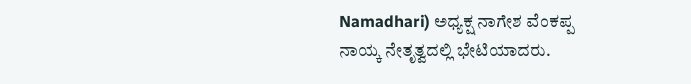Namadhari) ಅಧ್ಯಕ್ಷ ನಾಗೇಶ ವೆಂಕಪ್ಪ ನಾಯ್ಕ ನೇತೃತ್ವದಲ್ಲಿ ಭೇಟಿಯಾದರು.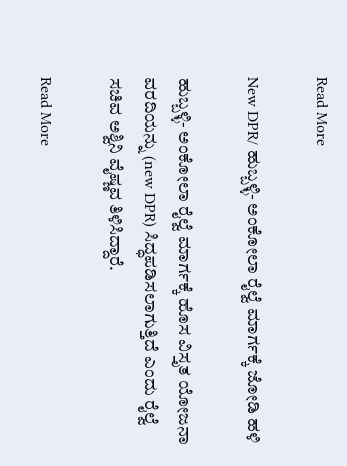Read More

New DPR/ ಹುಬ್ಬಳ್ಳಿ- ಅಂಕೋಲಾ ರೈಲ್ವೆ ಮಾರ್ಗಕ್ಕೆ ಜೋಡಿ ಹಳಿ

ಹುಬ್ಬಳ್ಳಿ- ಅಂಕೋಲಾ ರೈಲ್ವೆ ಮಾರ್ಗಕ್ಕೆ ಹೊಸ ವಿಸ್ತೃತ ಯೋಜನಾ ವರದಿಯನ್ನು (new DPR) ಸಿದ್ಧಪಡಿಸಲಾಗುತ್ತಿದೆ ಎಂದು ರೈಲ್ವೆ ಸಚಿವ ಅಶ್ವಿನಿ ವೈಷ್ಣವ ತಿಳಿಸಿದ್ದಾರೆ.

Read More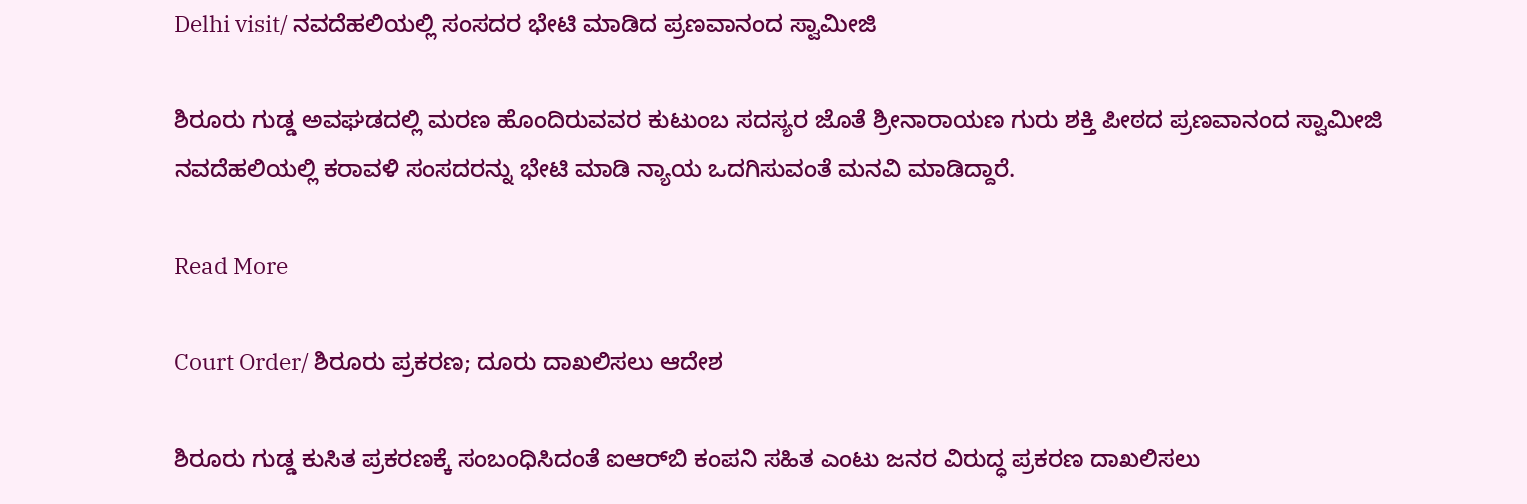Delhi visit/ ನವದೆಹಲಿಯಲ್ಲಿ ಸಂಸದರ ಭೇಟಿ ಮಾಡಿದ ಪ್ರಣವಾನಂದ ಸ್ವಾಮೀಜಿ

ಶಿರೂರು ಗುಡ್ಡ ಅವಘಡದಲ್ಲಿ ಮರಣ ಹೊಂದಿರುವವರ ಕುಟುಂಬ ಸದಸ್ಯರ ಜೊತೆ ಶ್ರೀ‌ನಾರಾಯಣ ಗುರು ಶಕ್ತಿ ಪೀಠದ ಪ್ರಣವಾನಂದ ಸ್ವಾಮೀಜಿ ನವದೆಹಲಿಯಲ್ಲಿ ಕರಾವಳಿ ಸಂಸದರನ್ನು ಭೇಟಿ ಮಾಡಿ ನ್ಯಾಯ ಒದಗಿಸುವಂತೆ ಮನವಿ ಮಾಡಿದ್ದಾರೆ.

Read More

Court Order/ ಶಿರೂರು ಪ್ರಕರಣ; ದೂರು ದಾಖಲಿಸಲು ಆದೇಶ

ಶಿರೂರು ಗುಡ್ಡ ಕುಸಿತ ಪ್ರಕರಣಕ್ಕೆ ಸಂಬಂಧಿಸಿದಂತೆ ಐಆರ್‌ಬಿ ಕಂಪನಿ ಸಹಿತ ಎಂಟು ಜನರ ವಿರುದ್ಧ ಪ್ರಕರಣ ದಾಖಲಿಸಲು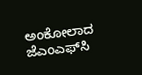ಅಂಕೋಲಾದ ಜೆಎಂಎಫ್‌ಸಿ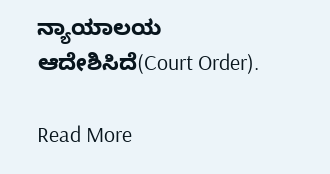ನ್ಯಾಯಾಲಯ ಆದೇಶಿಸಿದೆ(Court Order).

Read More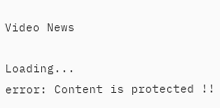Video News

Loading...
error: Content is protected !!